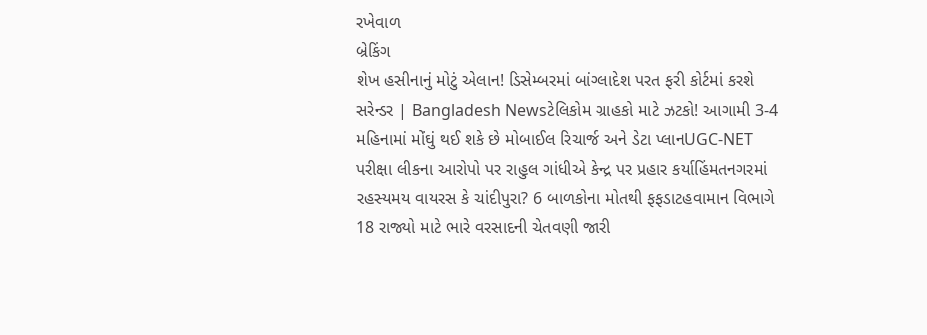રખેવાળ
બ્રેકિંગ
શેખ હસીનાનું મોટું એલાન! ડિસેમ્બરમાં બાંગ્લાદેશ પરત ફરી કોર્ટમાં કરશે સરેન્ડર | Bangladesh Newsટેલિકોમ ગ્રાહકો માટે ઝટકો! આગામી 3-4 મહિનામાં મોંઘું થઈ શકે છે મોબાઈલ રિચાર્જ અને ડેટા પ્લાનUGC-NET પરીક્ષા લીકના આરોપો પર રાહુલ ગાંધીએ કેન્દ્ર પર પ્રહાર કર્યાહિંમતનગરમાં રહસ્યમય વાયરસ કે ચાંદીપુરા? 6 બાળકોના મોતથી ફફડાટહવામાન વિભાગે 18 રાજ્યો માટે ભારે વરસાદની ચેતવણી જારી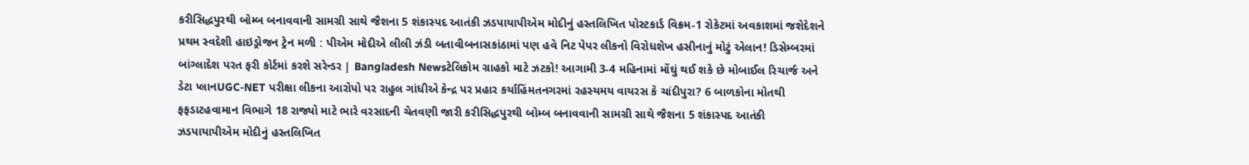કરીસિદ્ધપુરથી બોમ્બ બનાવવાની સામગ્રી સાથે જૈશના 5 શંકાસ્પદ આતંકી ઝડપાયાપીએમ મોદીનું હસ્તલિખિત પોસ્ટકાર્ડ વિક્રમ-1 રોકેટમાં અવકાશમાં જશેદેશને પ્રથમ સ્વદેશી હાઇડ્રોજન ટ્રેન મળી : પીએમ મોદીએ લીલી ઝંડી બતાવીબનાસકાંઠામાં પણ હવે નિટ પેપર લીકનો વિરોધશેખ હસીનાનું મોટું એલાન! ડિસેમ્બરમાં બાંગ્લાદેશ પરત ફરી કોર્ટમાં કરશે સરેન્ડર | Bangladesh Newsટેલિકોમ ગ્રાહકો માટે ઝટકો! આગામી 3-4 મહિનામાં મોંઘું થઈ શકે છે મોબાઈલ રિચાર્જ અને ડેટા પ્લાનUGC-NET પરીક્ષા લીકના આરોપો પર રાહુલ ગાંધીએ કેન્દ્ર પર પ્રહાર કર્યાહિંમતનગરમાં રહસ્યમય વાયરસ કે ચાંદીપુરા? 6 બાળકોના મોતથી ફફડાટહવામાન વિભાગે 18 રાજ્યો માટે ભારે વરસાદની ચેતવણી જારી કરીસિદ્ધપુરથી બોમ્બ બનાવવાની સામગ્રી સાથે જૈશના 5 શંકાસ્પદ આતંકી ઝડપાયાપીએમ મોદીનું હસ્તલિખિત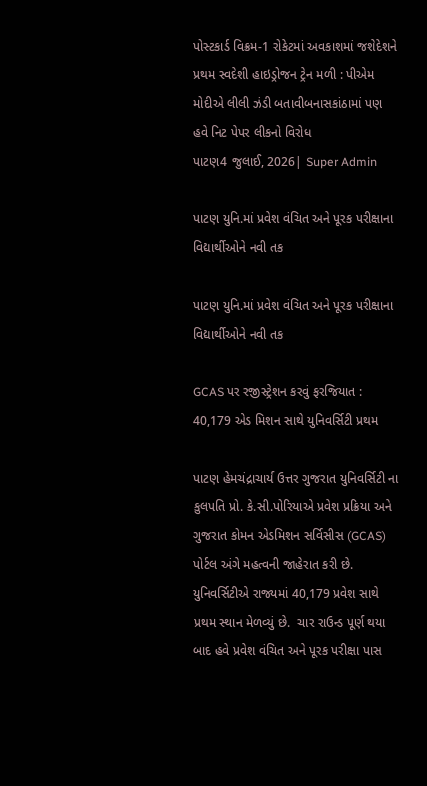પોસ્ટકાર્ડ વિક્રમ-1 રોકેટમાં અવકાશમાં જશેદેશને પ્રથમ સ્વદેશી હાઇડ્રોજન ટ્રેન મળી : પીએમ મોદીએ લીલી ઝંડી બતાવીબનાસકાંઠામાં પણ હવે નિટ પેપર લીકનો વિરોધ
પાટણ4 જુલાઈ, 2026| Super Admin

પાટણ યુનિ.માં પ્રવેશ વંચિત અને પૂરક પરીક્ષાના વિદ્યાર્થીઓને નવી તક

પાટણ યુનિ.માં પ્રવેશ વંચિત અને પૂરક પરીક્ષાના વિદ્યાર્થીઓને નવી તક

GCAS પર રજીસ્ટ્રેશન કરવું ફરજિયાત : 40,179 એડ મિશન સાથે યુનિવર્સિટી પ્રથમ

પાટણ હેમચંદ્રાચાર્ય ઉત્તર ગુજરાત યુનિવર્સિટી ના કુલપતિ પ્રો. કે.સી.પોરિયાએ પ્રવેશ પ્રક્રિયા અને ગુજરાત કોમન એડમિશન સર્વિસીસ (GCAS) પોર્ટલ અંગે મહત્વની જાહેરાત કરી છે. યુનિવર્સિટીએ રાજ્યમાં 40,179 પ્રવેશ સાથે પ્રથમ સ્થાન મેળવ્યું છે.  ચાર રાઉન્ડ પૂર્ણ થયા બાદ હવે પ્રવેશ વંચિત અને પૂરક પરીક્ષા પાસ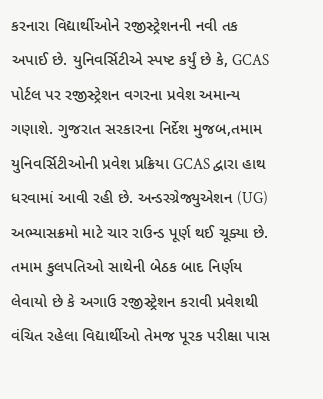કરનારા વિદ્યાર્થીઓને રજીસ્ટ્રેશનની નવી તક અપાઈ છે. યુનિવર્સિટીએ સ્પષ્ટ કર્યું છે કે, GCAS પોર્ટલ પર રજીસ્ટ્રેશન વગરના પ્રવેશ અમાન્ય ગણાશે. ગુજરાત સરકારના નિર્દેશ મુજબ,તમામ યુનિવર્સિટીઓની પ્રવેશ પ્રક્રિયા GCAS દ્વારા હાથ ધરવામાં આવી રહી છે. અન્ડરગ્રેજ્યુએશન (UG) અભ્યાસક્રમો માટે ચાર રાઉન્ડ પૂર્ણ થઈ ચૂક્યા છે. તમામ કુલપતિઓ સાથેની બેઠક બાદ નિર્ણય લેવાયો છે કે અગાઉ રજીસ્ટ્રેશન કરાવી પ્રવેશથી વંચિત રહેલા વિદ્યાર્થીઓ તેમજ પૂરક પરીક્ષા પાસ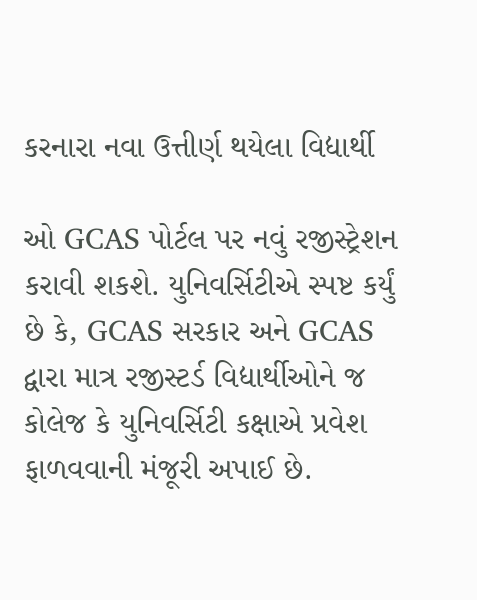કરનારા નવા ઉત્તીર્ણ થયેલા વિદ્યાર્થી

ઓ GCAS પોર્ટલ પર નવું રજીસ્ટ્રેશન કરાવી શકશે. યુનિવર્સિટીએ સ્પષ્ટ કર્યું છે કે, GCAS સરકાર અને GCAS દ્વારા માત્ર રજીસ્ટર્ડ વિદ્યાર્થીઓને જ કોલેજ કે યુનિવર્સિટી કક્ષાએ પ્રવેશ ફાળવવાની મંજૂરી અપાઈ છે.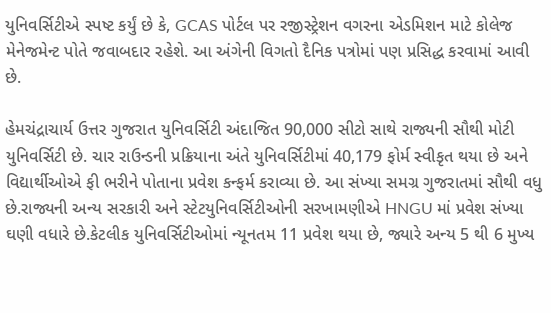યુનિવર્સિટીએ સ્પષ્ટ કર્યું છે કે, GCAS પોર્ટલ પર રજીસ્ટ્રેશન વગરના એડમિશન માટે કોલેજ મેનેજમેન્ટ પોતે જવાબદાર રહેશે. આ અંગેની વિગતો દૈનિક પત્રોમાં પણ પ્રસિદ્ધ કરવામાં આવી છે.

હેમચંદ્રાચાર્ય ઉત્તર ગુજરાત યુનિવર્સિટી અંદાજિત 90,000 સીટો સાથે રાજ્યની સૌથી મોટી યુનિવર્સિટી છે. ચાર રાઉન્ડની પ્રક્રિયાના અંતે યુનિવર્સિટીમાં 40,179 ફોર્મ સ્વીકૃત થયા છે અને વિદ્યાર્થીઓએ ફી ભરીને પોતાના પ્રવેશ કન્ફર્મ કરાવ્યા છે. આ સંખ્યા સમગ્ર ગુજરાતમાં સૌથી વધુ છે.રાજ્યની અન્ય સરકારી અને સ્ટેટયુનિવર્સિટીઓની સરખામણીએ HNGU માં પ્રવેશ સંખ્યા ઘણી વધારે છે.કેટલીક યુનિવર્સિટીઓમાં ન્યૂનતમ 11 પ્રવેશ થયા છે, જ્યારે અન્ય 5 થી 6 મુખ્ય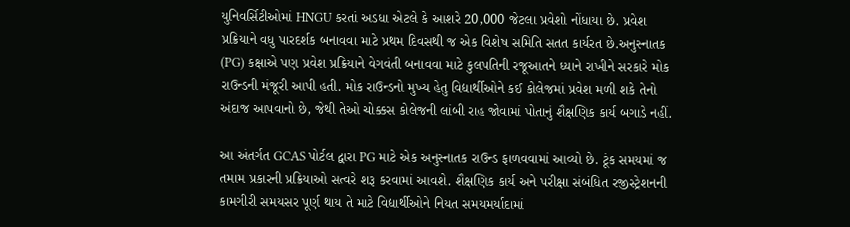યુનિવર્સિટીઓમાં HNGU કરતાં અડધા એટલે કે આશરે 20,000 જેટલા પ્રવેશો નોંધાયા છે. પ્રવેશ પ્રક્રિયાને વધુ પારદર્શક બનાવવા માટે પ્રથમ દિવસથી જ એક વિશેષ સમિતિ સતત કાર્યરત છે.અનુસ્નાતક (PG) કક્ષાએ પણ પ્રવેશ પ્રક્રિયાને વેગવંતી બનાવવા માટે કુલપતિની રજૂઆતને ધ્યાને રાખીને સરકારે મોક રાઉન્ડની મંજૂરી આપી હતી. મોક રાઉન્ડનો મુખ્ય હેતુ વિદ્યાર્થીઓને કઈ કોલેજમાં પ્રવેશ મળી શકે તેનો અંદાજ આપવાનો છે, જેથી તેઓ ચોક્કસ કોલેજની લાંબી રાહ જોવામાં પોતાનું શૈક્ષણિક કાર્ય બગાડે નહીં.

આ અંતર્ગત GCAS પોર્ટલ દ્વારા PG માટે એક અનુસ્નાતક રાઉન્ડ ફાળવવામાં આવ્યો છે. ટૂંક સમયમાં જ તમામ પ્રકારની પ્રક્રિયાઓ સત્વરે શરૂ કરવામાં આવશે. શૈક્ષણિક કાર્ય અને પરીક્ષા સંબંધિત રજીસ્ટ્રેશનની કામગીરી સમયસર પૂર્ણ થાય તે માટે વિદ્યાર્થીઓને નિયત સમયમર્યાદામાં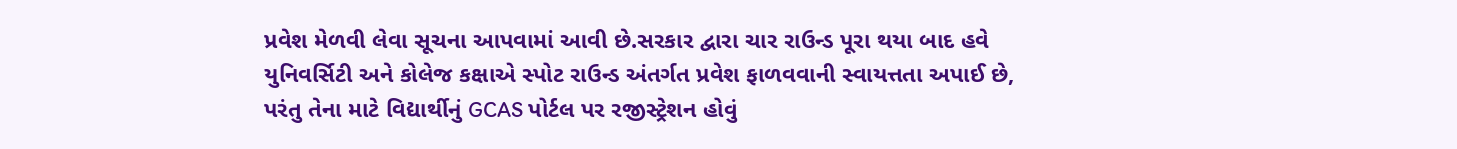પ્રવેશ મેળવી લેવા સૂચના આપવામાં આવી છે.સરકાર દ્વારા ચાર રાઉન્ડ પૂરા થયા બાદ હવે યુનિવર્સિટી અને કોલેજ કક્ષાએ સ્પોટ રાઉન્ડ અંતર્ગત પ્રવેશ ફાળવવાની સ્વાયત્તતા અપાઈ છે, પરંતુ તેના માટે વિદ્યાર્થીનું GCAS પોર્ટલ પર રજીસ્ટ્રેશન હોવું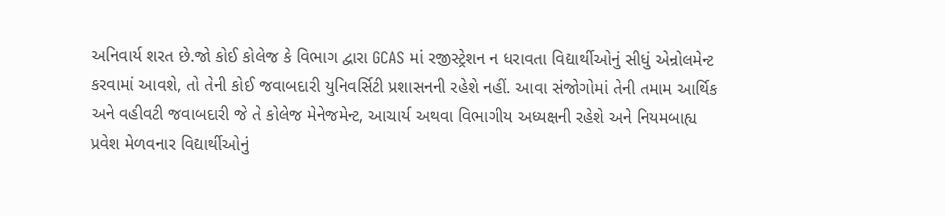અનિવાર્ય શરત છે.જો કોઈ કોલેજ કે વિભાગ દ્વારા GCAS માં રજીસ્ટ્રેશન ન ધરાવતા વિદ્યાર્થીઓનું સીધું એન્રોલમેન્ટ કરવામાં આવશે, તો તેની કોઈ જવાબદારી યુનિવર્સિટી પ્રશાસનની રહેશે નહીં. આવા સંજોગોમાં તેની તમામ આર્થિક અને વહીવટી જવાબદારી જે તે કોલેજ મેનેજમેન્ટ, આચાર્ય અથવા વિભાગીય અધ્યક્ષની રહેશે અને નિયમબાહ્ય પ્રવેશ મેળવનાર વિદ્યાર્થીઓનું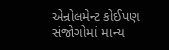એન્રોલમેન્ટ કોઈપણ સંજોગોમાં માન્ય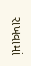રાખવામાં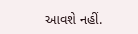આવશે નહીં.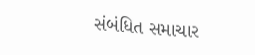સંબંધિત સમાચાર